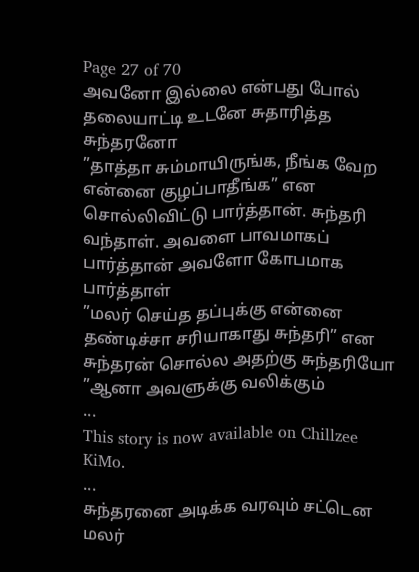Page 27 of 70
அவனோ இல்லை என்பது போல் தலையாட்டி உடனே சுதாரித்த சுந்தரனோ
”தாத்தா சும்மாயிருங்க, நீங்க வேற என்னை குழப்பாதீங்க” என சொல்லிவிட்டு பார்த்தான். சுந்தரி வந்தாள். அவளை பாவமாகப் பார்த்தான் அவளோ கோபமாக பார்த்தாள்
”மலர் செய்த தப்புக்கு என்னை தண்டிச்சா சரியாகாது சுந்தரி” என சுந்தரன் சொல்ல அதற்கு சுந்தரியோ
”ஆனா அவளுக்கு வலிக்கும்
...
This story is now available on Chillzee KiMo.
...
சுந்தரனை அடிக்க வரவும் சட்டென மலர்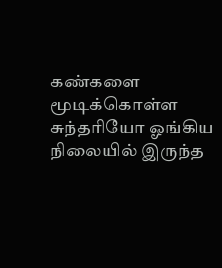கண்களை மூடிக்கொள்ள சுந்தரியோ ஓங்கிய நிலையில் இருந்த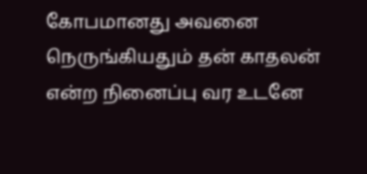கோபமானது அவனை நெருங்கியதும் தன் காதலன் என்ற நினைப்பு வர உடனே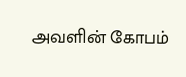அவளின் கோபம்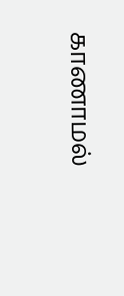காணாமல்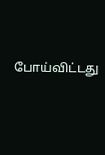போய்விட்டது